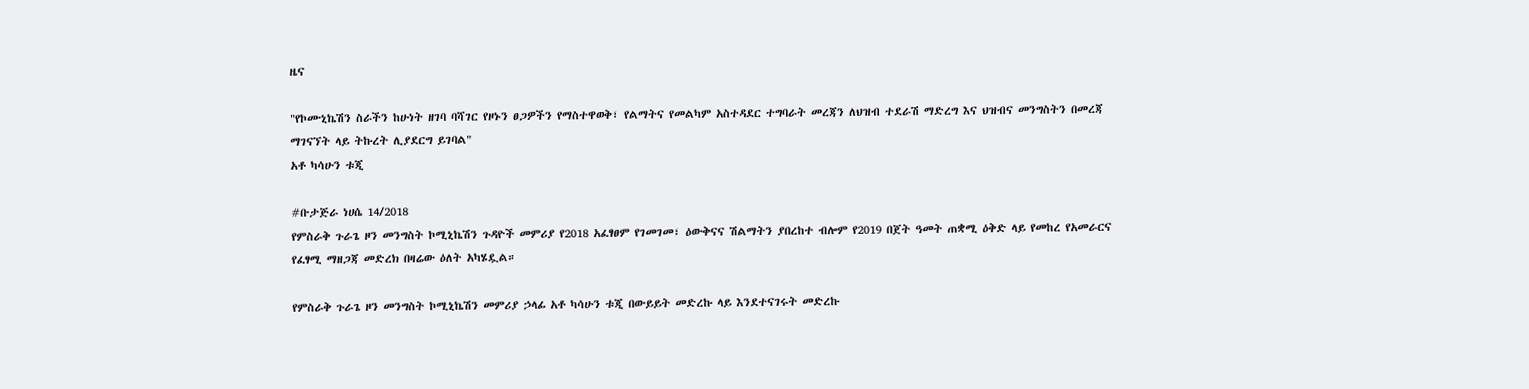ዜና

"የኮሙኒኬሽን ስራችን ከሁነት ዘገባ ባሻገር የዞኑን ፀጋዎችን የማስተዋወቅ፣ የልማትና የመልካም አስተዳደር ተግባራት መረጃን ለህዝብ ተደራሽ ማድረግ እና ህዝብና መንግስትን በመረጃ ማገናኘት ላይ ትኩረት ሊያደርግ ይገባል"
አቶ ካሳሁን ቱጂ

#ቡታጅራ ነሀሴ 14/2018
የምስራቅ ጉራጌ ዞን መንግስት ኮሚኒኬሽን ጉዳዮች መምሪያ የ2018 አፈፃፀም የገመገመ፣ ዕውቅናና ሽልማትን ያበረከተ ብሎም የ2019 በጀት ዓመት ጠቋሚ ዕቅድ ላይ የመከረ የአመራርና የፈፃሚ ማዘጋጃ መድረክ በዛሬው ዕለት አካሄዷል።

የምስራቅ ጉራጌ ዞን መንግስት ኮሚኒኬሽን መምሪያ ኃላፊ አቶ ካሳሁን ቱጂ በውይይት መድረኩ ላይ እንደተናገሩት መድረኩ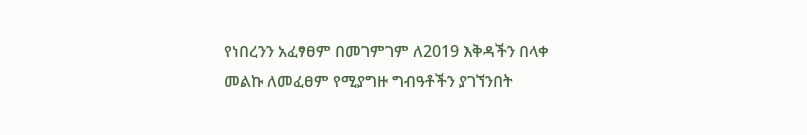የነበረንን አፈፃፀም በመገምገም ለ2019 እቅዳችን በላቀ መልኩ ለመፈፀም የሚያግዙ ግብዓቶችን ያገኘንበት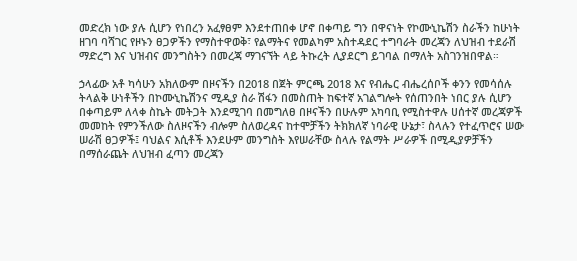መድረክ ነው ያሉ ሲሆን የነበረን አፈፃፀም እንደተጠበቀ ሆኖ በቀጣይ ግን በዋናነት የኮሙኒኬሽን ስራችን ከሁነት ዘገባ ባሻገር የዞኑን ፀጋዎችን የማስተዋወቅ፣ የልማትና የመልካም አስተዳደር ተግባራት መረጃን ለህዝብ ተደራሽ ማድረግ እና ህዝብና መንግስትን በመረጃ ማገናኘት ላይ ትኩረት ሊያደርግ ይገባል በማለት አስገንዝበዋል።

ኃላፊው አቶ ካሳሁን አክለውም በዞናችን በ2018 በጀት ምርጫ 2018 እና የብሔር ብሔረሰቦች ቀንን የመሳሰሉ ትላልቅ ሁነቶችን በኮሙኒኬሽንና ሚዲያ ስራ ሽፋን በመስጠት ከፍተኛ አገልግሎት የሰጠንበት ነበር ያሉ ሲሆን በቀጣይም ለላቀ ስኬት መትጋት እንደሚገባ በመግለፀ በዞናችን በሁሉም አካባቢ የሚስተዋሉ ሀሰተኛ መረጃዎች መመከት የምንችለው ስለዞናችን ብሎም ስለወረዳና ከተሞቻችን ትክክለኛ ነባራዊ ሁኔታ፣ ስላሉን የተፈጥሮና ሠው ሠራሽ ፀጋዎች፤ ባህልና እሲቶች እንደሁም መንግስት እየሠራቸው ስላሉ የልማት ሥራዎች በሚዲያዎቻችን በማሰራጨት ለህዝብ ፈጣን መረጃን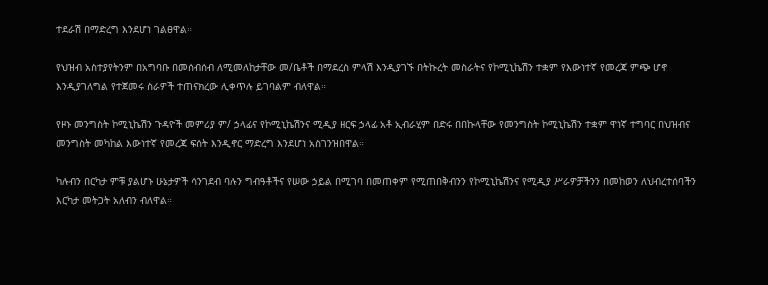ተደራሽ በማድረግ እንደሆነ ገልፀዋል።

የህዝብ አስተያየትንም በአግባቡ በመሰብሰብ ለሚመለከታቸው መ/ቤቶች በማደረስ ምላሽ እንዲያገኙ በትኩረት መስራትና የኮሚኒኬሽን ተቋም የእውነተኛ የመረጃ ምጭ ሆኖ እንዲያገለግል የተጀመሩ ስራዎች ተጠናክረው ሊቀጥሉ ይገባልም ብለዋል።

የዞኑ መንግስት ኮሚኒኬሽን ጉዳዮች መምሪያ ም/ ኃላፊና የኮሚኒኬሽንና ሚዲያ ዘርፍ ኃላፊ አቶ ኢብራሂም በድሩ በበኩላቸው የመንግስት ኮሚኒኬሽን ተቋም ዋነኛ ተግባር በህዝብና መንግስት መካከል እውነተኛ የመረጃ ፍሰት እንዲኖር ማድረግ እንደሆነ አስገንዝበዋል።

ካሉብን በርካታ ምቹ ያልሆኑ ሁኔታዎች ሳንገደብ ባሉን ግብዓቶችና የሠው ኃይል በሚገባ በመጠቀም የሚጠበቅብንን የኮሚኒኬሽንና የሚዲያ ሥራዎቻችንን በመከወን ለህብረተሰባችን እርካታ መትጋት አለብን ብለዋል።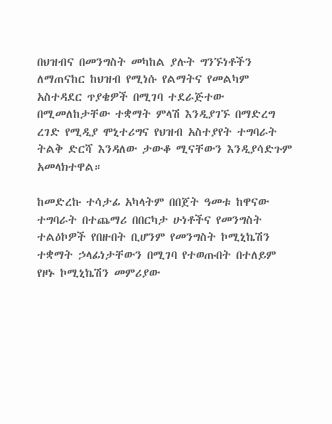በህዝብና በመንግስት መካከል ያሉት ግንኙነቶችን ለማጠናከር ከህዝብ የሚነሱ የልማትና የመልካም አስተዳደር ጥያቄዎች በሚገባ ተደራጅተው በሚመለከታቸው ተቋማት ምላሽ እንዲያገኙ በማድረግ ረገድ የሚዲያ ሞኒተሪግና የህዝብ አስተያየት ተግባራት ትልቅ ድርሻ እንዳለው ታውቆ ሚናቸውን እንዲያሳድጉም አመላክተዋል።

ከመድረኩ ተሳታፊ አካላትም በበጀት ዓመቱ ከዋናው ተግባራት በተጨማሪ በበርካታ ሁነቶችና የመንግስት ተልዕኮዎች የበዙበት ቢሆንም የመንግስት ኮሚኒኬሽን ተቋማት ኃላፊነታቸውን በሚገባ የተወጡበት በተለይም የዞኑ ኮሚኒኬሽን መምሪያው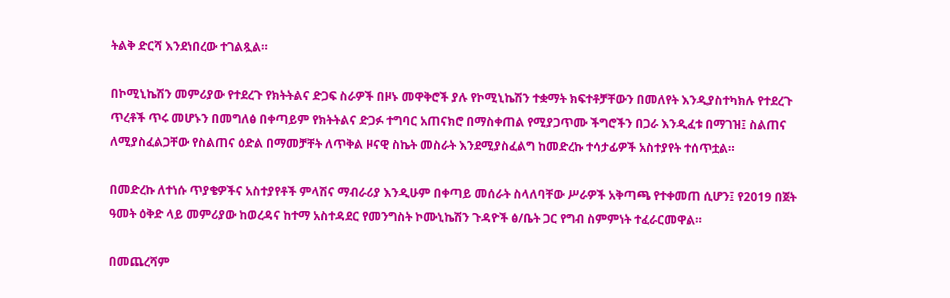ትልቅ ድርሻ እንደነበረው ተገልጿል።

በኮሚኒኬሽን መምሪያው የተደረጉ የክትትልና ድጋፍ ስራዎች በዞኑ መዋቅሮች ያሉ የኮሚኒኬሽን ተቋማት ክፍተቶቻቸውን በመለየት እንዲያስተካክሉ የተደረጉ ጥረቶች ጥሩ መሆኑን በመግለፅ በቀጣይም የክትትልና ድጋፉ ተግባር አጠናክሮ በማስቀጠል የሚያጋጥሙ ችግሮችን በጋራ እንዲፈቱ በማገዝ፤ ስልጠና ለሚያስፈልጋቸው የስልጠና ዕድል በማመቻቸት ለጥቅል ዞናዊ ስኬት መስራት እንደሚያስፈልግ ከመድረኩ ተሳታፊዎች አስተያየት ተሰጥቷል።

በመድረኩ ለተነሱ ጥያቄዎችና አስተያየቶች ምላሽና ማብራሪያ እንዲሁም በቀጣይ መሰራት ስላለባቸው ሥራዎች አቅጣጫ የተቀመጠ ሲሆን፤ የ2019 በጀት ዓመት ዕቅድ ላይ መምሪያው ከወረዳና ከተማ አስተዳደር የመንግስት ኮሙኒኬሽን ጉዳዮች ፅ/ቤት ጋር የግብ ስምምነት ተፈራርመዋል።

በመጨረሻም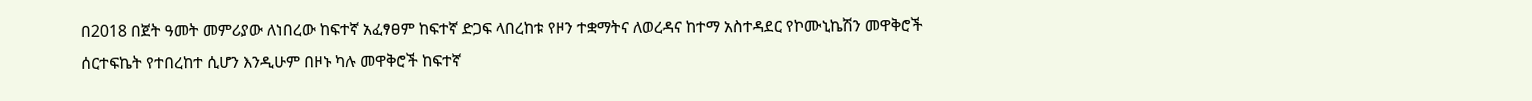በ2018 በጀት ዓመት መምሪያው ለነበረው ከፍተኛ አፈፃፀም ከፍተኛ ድጋፍ ላበረከቱ የዞን ተቋማትና ለወረዳና ከተማ አስተዳደር የኮሙኒኬሽን መዋቅሮች ሰርተፍኬት የተበረከተ ሲሆን እንዲሁም በዞኑ ካሉ መዋቅሮች ከፍተኛ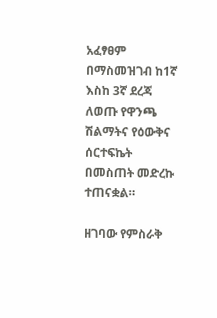አፈፃፀም በማስመዝገብ ከ1ኛ እስከ 3ኛ ደረጃ ለወጡ የዋንጫ ሽልማትና የዕውቅና ሰርተፍኬት በመስጠት መድረኩ ተጠናቋል።

ዘገባው የምስራቅ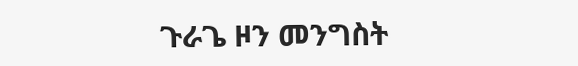ጉራጌ ዞን መንግስት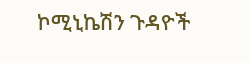ኮሚኒኬሽን ጉዳዮች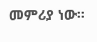መምሪያ ነው።